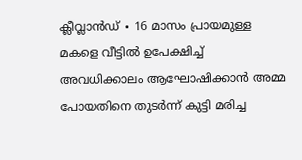ക്ലീവ്ലാൻഡ് ∙ 16 മാസം പ്രായമുള്ള മകളെ വീട്ടിൽ ഉപേക്ഷിച്ച് അവധിക്കാലം ആഘോഷിക്കാൻ അമ്മ പോയതിനെ തുടർന്ന് കുട്ടി മരിച്ച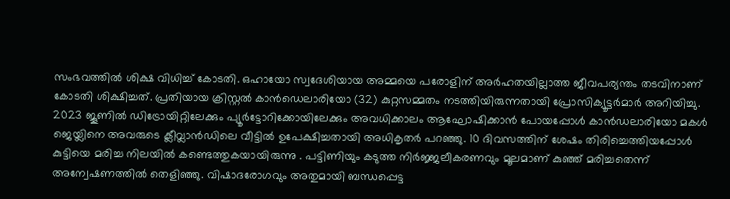സംഭവത്തിൽ ശിക്ഷ വിധിച്ച് കോടതി. ഒഹായോ സ്വദേശിയായ അമ്മയെ പരോളിന് അർഹതയില്ലാത്ത ജീവപര്യന്തം തടവിനാണ് കോടതി ശിക്ഷിച്ചത്. പ്രതിയായ ക്രിസ്റ്റൽ കാൻഡെലാരിയോ (32) കുറ്റസമ്മതം നടത്തിയിരുന്നതായി പ്രോസിക്യൂട്ടർമാർ അറിയിച്ചു.
2023 ജൂണിൽ ഡിട്രോയിറ്റിലേക്കും പ്യൂർട്ടോറിക്കോയിലേക്കും അവധിക്കാലം ആഘോഷിക്കാൻ പോയപ്പോൾ കാൻഡലാരിയോ മകൾ ജെയ്ലിനെ അവരുടെ ക്ലീവ്ലാൻഡിലെ വീട്ടിൽ ഉപേക്ഷിച്ചതായി അധികൃതർ പറഞ്ഞു. 10 ദിവസത്തിന് ശേഷം തിരിച്ചെത്തിയപ്പോൾ കുട്ടിയെ മരിച്ച നിലയിൽ കണ്ടെത്തുകയായിരുന്നു . പട്ടിണിയും കടുത്ത നിർജ്ജലീകരണവും മൂലമാണ് കുഞ്ഞ് മരിച്ചതെന്ന് അന്വേഷണത്തിൽ തെളിഞ്ഞു. വിഷാദരോഗവും അതുമായി ബന്ധപ്പെട്ട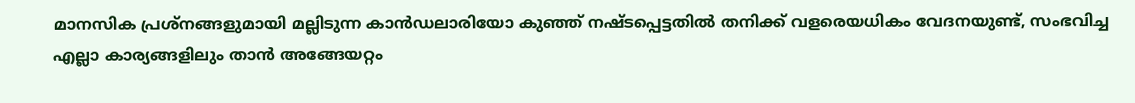മാനസിക പ്രശ്നങ്ങളുമായി മല്ലിടുന്ന കാൻഡലാരിയോ കുഞ്ഞ് നഷ്ടപ്പെട്ടതിൽ തനിക്ക് വളരെയധികം വേദനയുണ്ട്, സംഭവിച്ച എല്ലാ കാര്യങ്ങളിലും താൻ അങ്ങേയറ്റം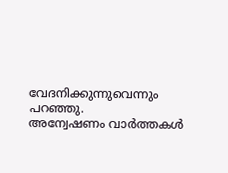വേദനിക്കുന്നുവെന്നും പറഞ്ഞു.
അന്വേഷണം വാർത്തകൾ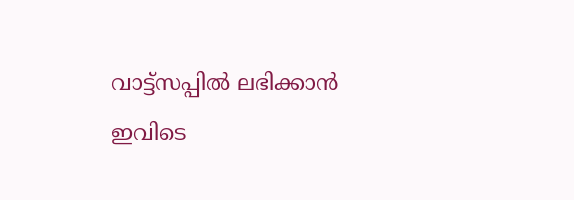വാട്ട്സപ്പിൽ ലഭിക്കാൻ ഇവിടെ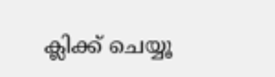ക്ലിക്ക് ചെയ്യൂ